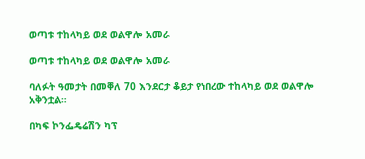ወጣቱ ተከላካይ ወደ ወልዋሎ አመራ

ወጣቱ ተከላካይ ወደ ወልዋሎ አመራ

ባለፉት ዓመታት በመቐለ 70 እንደርታ ቆይታ የነበረው ተከላካይ ወደ ወልዋሎ አቅንቷል።

በካፍ ኮንፌዴሬሽን ካፕ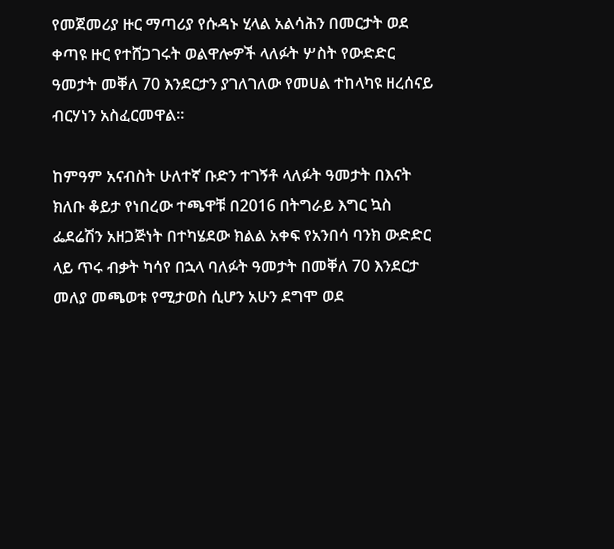የመጀመሪያ ዙር ማጣሪያ የሱዳኑ ሂላል አልሳሕን በመርታት ወደ ቀጣዩ ዙር የተሸጋገሩት ወልዋሎዎች ላለፉት ሦስት የውድድር ዓመታት መቐለ 70 እንደርታን ያገለገለው የመሀል ተከላካዩ ዘረሰናይ ብርሃነን አስፈርመዋል።

ከምዓም አናብስት ሁለተኛ ቡድን ተገኝቶ ላለፉት ዓመታት በእናት ክለቡ ቆይታ የነበረው ተጫዋቹ በ2016 በትግራይ እግር ኳስ ፌደሬሽን አዘጋጅነት በተካሄደው ክልል አቀፍ የአንበሳ ባንክ ውድድር ላይ ጥሩ ብቃት ካሳየ በኋላ ባለፉት ዓመታት በመቐለ 70 እንደርታ መለያ መጫወቱ የሚታወስ ሲሆን አሁን ደግሞ ወደ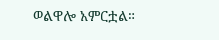ወልዋሎ አምርቷል።